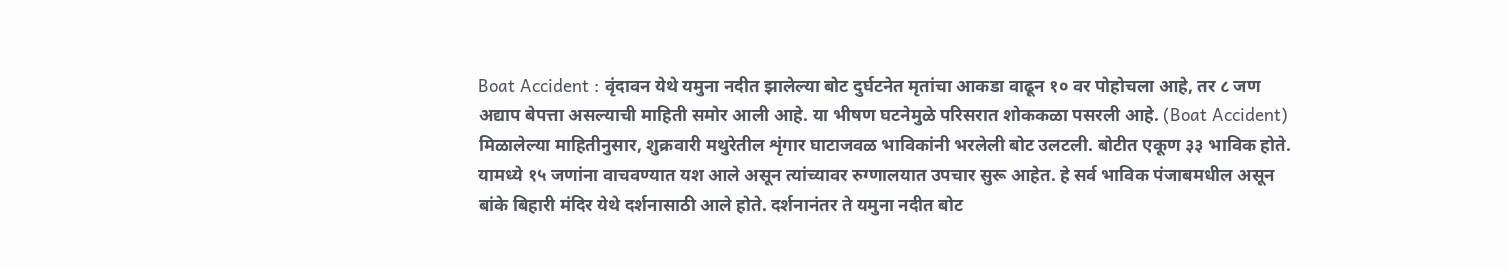Boat Accident : वृंदावन येथे यमुना नदीत झालेल्या बोट दुर्घटनेत मृतांचा आकडा वाढून १० वर पोहोचला आहे, तर ८ जण अद्याप बेपत्ता असल्याची माहिती समोर आली आहे. या भीषण घटनेमुळे परिसरात शोककळा पसरली आहे. (Boat Accident) मिळालेल्या माहितीनुसार, शुक्रवारी मथुरेतील शृंगार घाटाजवळ भाविकांनी भरलेली बोट उलटली. बोटीत एकूण ३३ भाविक होते. यामध्ये १५ जणांना वाचवण्यात यश आले असून त्यांच्यावर रुग्णालयात उपचार सुरू आहेत. हे सर्व भाविक पंजाबमधील असून बांके बिहारी मंदिर येथे दर्शनासाठी आले होते. दर्शनानंतर ते यमुना नदीत बोट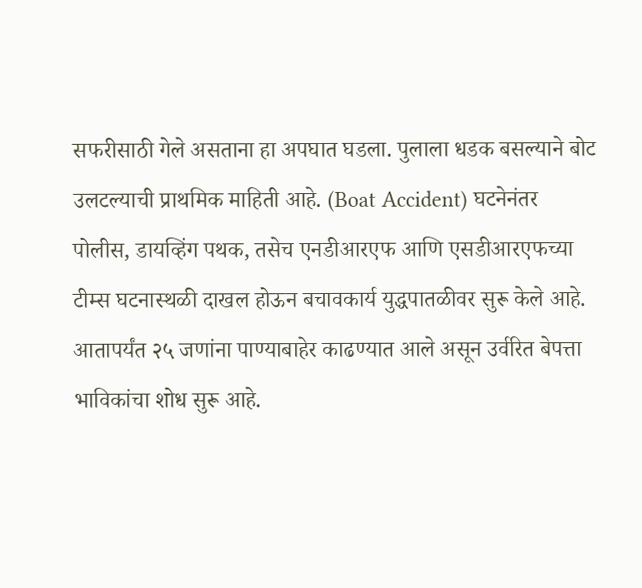सफरीसाठी गेले असताना हा अपघात घडला. पुलाला धडक बसल्याने बोट उलटल्याची प्राथमिक माहिती आहे. (Boat Accident) घटनेनंतर पोलीस, डायव्हिंग पथक, तसेच एनडीआरएफ आणि एसडीआरएफच्या टीम्स घटनास्थळी दाखल होऊन बचावकार्य युद्धपातळीवर सुरू केले आहे. आतापर्यंत २५ जणांना पाण्याबाहेर काढण्यात आले असून उर्वरित बेपत्ता भाविकांचा शोध सुरू आहे.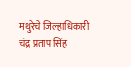मथुरेचे जिल्हाधिकारी चंद्र प्रताप सिंह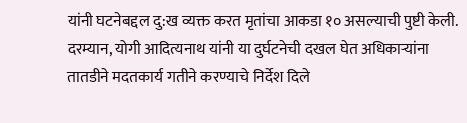यांनी घटनेबद्दल दु:ख व्यक्त करत मृतांचा आकडा १० असल्याची पुष्टी केली. दरम्यान, योगी आदित्यनाथ यांनी या दुर्घटनेची दखल घेत अधिकाऱ्यांना तातडीने मदतकार्य गतीने करण्याचे निर्देश दिले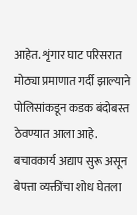आहेत. शृंगार घाट परिसरात मोठ्या प्रमाणात गर्दी झाल्याने पोलिसांकडून कडक बंदोबस्त ठेवण्यात आला आहे. बचावकार्य अद्याप सुरू असून बेपत्ता व्यक्तींचा शोध घेतला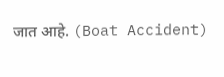जात आहे. (Boat Accident)